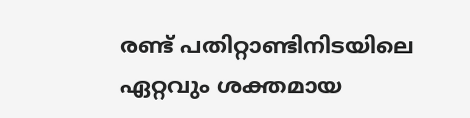രണ്ട് പതിറ്റാണ്ടിനിടയിലെ ഏറ്റവും ശക്തമായ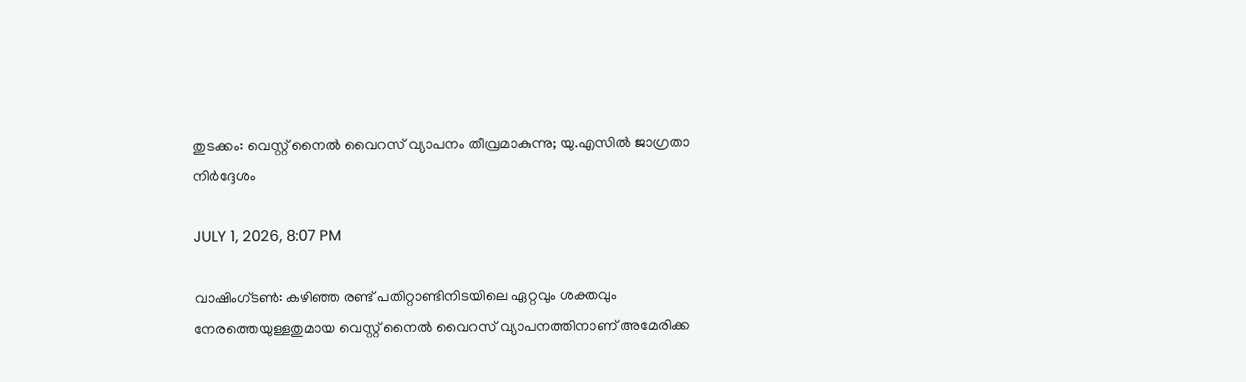തുടക്കം: വെസ്റ്റ് നൈല്‍ വൈറസ് വ്യാപനം തീവ്രമാകുന്നു; യു.എസില്‍ ജാഗ്രതാ നിര്‍ദ്ദേശം

JULY 1, 2026, 8:07 PM

വാഷിംഗ്ടണ്‍: കഴിഞ്ഞ രണ്ട് പതിറ്റാണ്ടിനിടയിലെ ഏറ്റവും ശക്തവും നേരത്തെയുള്ളതുമായ വെസ്റ്റ് നൈല്‍ വൈറസ് വ്യാപനത്തിനാണ് അമേരിക്ക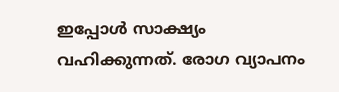ഇപ്പോള്‍ സാക്ഷ്യം വഹിക്കുന്നത്. രോഗ വ്യാപനം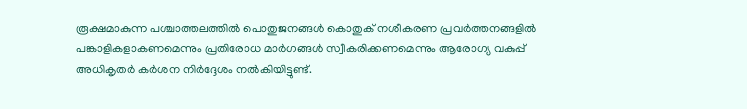രൂക്ഷമാകുന്ന പശ്ചാത്തലത്തില്‍ പൊതുജനങ്ങള്‍ കൊതുക് നശീകരണ പ്രവര്‍ത്തനങ്ങളില്‍ പങ്കാളികളാകണമെന്നും പ്രതിരോധ മാര്‍ഗങ്ങള്‍ സ്വീകരിക്കണമെന്നും ആരോഗ്യ വകുപ്പ് അധികൃതര്‍ കര്‍ശന നിര്‍ദ്ദേശം നല്‍കിയിട്ടുണ്ട്.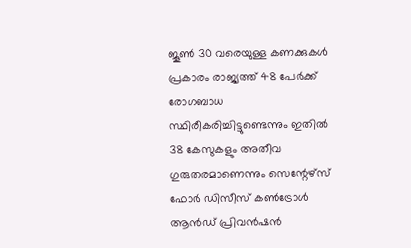ജൂണ്‍ 30 വരെയുള്ള കണക്കുകള്‍ പ്രകാരം രാജ്യത്ത് 48 പേര്‍ക്ക് രോഗബാധ സ്ഥിരീകരിച്ചിട്ടുണ്ടെന്നും ഇതില്‍ 38 കേസുകളും അതീവ ഗുരുതരമാണെന്നും സെന്റേഴ്‌സ് ഫോര്‍ ഡിസീസ് കണ്‍ട്രോള്‍ ആന്‍ഡ് പ്രിവന്‍ഷന്‍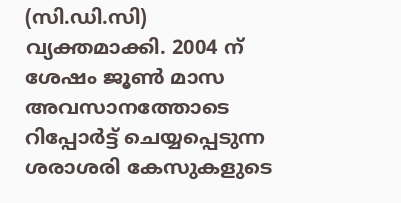(സി.ഡി.സി) വ്യക്തമാക്കി. 2004 ന് ശേഷം ജൂണ്‍ മാസ അവസാനത്തോടെ റിപ്പോര്‍ട്ട് ചെയ്യപ്പെടുന്ന ശരാശരി കേസുകളുടെ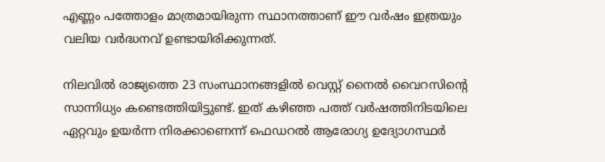എണ്ണം പത്തോളം മാത്രമായിരുന്ന സ്ഥാനത്താണ് ഈ വര്‍ഷം ഇത്രയും വലിയ വര്‍ദ്ധനവ് ഉണ്ടായിരിക്കുന്നത്.

നിലവില്‍ രാജ്യത്തെ 23 സംസ്ഥാനങ്ങളില്‍ വെസ്റ്റ് നൈല്‍ വൈറസിന്റെ സാന്നിധ്യം കണ്ടെത്തിയിട്ടുണ്ട്. ഇത് കഴിഞ്ഞ പത്ത് വര്‍ഷത്തിനിടയിലെ ഏറ്റവും ഉയര്‍ന്ന നിരക്കാണെന്ന് ഫെഡറല്‍ ആരോഗ്യ ഉദ്യോഗസ്ഥര്‍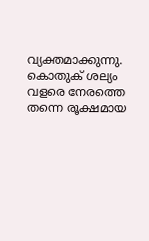വ്യക്തമാക്കുന്നു. കൊതുക് ശല്യം വളരെ നേരത്തെ തന്നെ രൂക്ഷമായ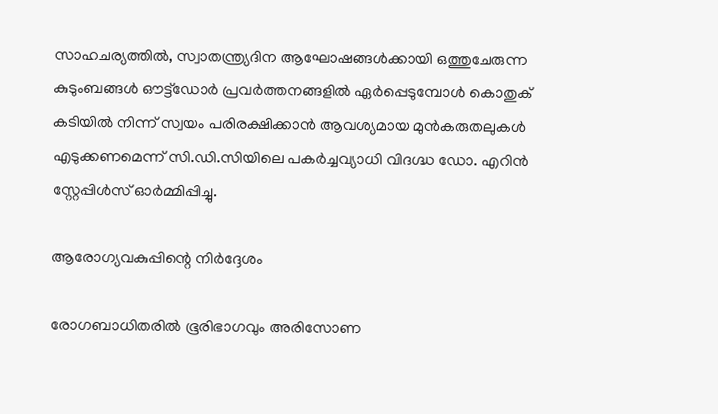സാഹചര്യത്തില്‍, സ്വാതന്ത്ര്യദിന ആഘോഷങ്ങള്‍ക്കായി ഒത്തുചേരുന്ന കുടുംബങ്ങള്‍ ഔട്ട്ഡോര്‍ പ്രവര്‍ത്തനങ്ങളില്‍ ഏര്‍പ്പെടുമ്പോള്‍ കൊതുക് കടിയില്‍ നിന്ന് സ്വയം പരിരക്ഷിക്കാന്‍ ആവശ്യമായ മുന്‍കരുതലുകള്‍ എടുക്കണമെന്ന് സി.ഡി.സിയിലെ പകര്‍ച്ചവ്യാധി വിദഗ്ദ്ധ ഡോ. എറിന്‍ സ്റ്റേപ്പിള്‍സ് ഓര്‍മ്മിപ്പിച്ചു.

ആരോഗ്യവകുപ്പിന്റെ നിര്‍ദ്ദേശം

രോഗബാധിതരില്‍ ഭൂരിഭാഗവും അരിസോണ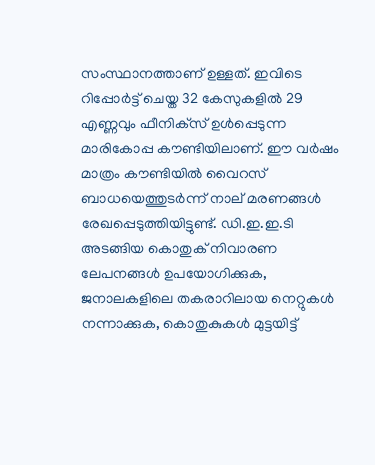സംസ്ഥാനത്താണ് ഉള്ളത്. ഇവിടെ റിപ്പോര്‍ട്ട് ചെയ്ത 32 കേസുകളില്‍ 29 എണ്ണവും ഫീനിക്‌സ് ഉള്‍പ്പെടുന്ന മാരികോപ്പ കൗണ്ടിയിലാണ്. ഈ വര്‍ഷം മാത്രം കൗണ്ടിയില്‍ വൈറസ് ബാധയെത്തുടര്‍ന്ന് നാല് മരണങ്ങള്‍ രേഖപ്പെടുത്തിയിട്ടുണ്ട്. ഡി.ഇ.ഇ.ടി അടങ്ങിയ കൊതുക് നിവാരണ ലേപനങ്ങള്‍ ഉപയോഗിക്കുക, ജനാലകളിലെ തകരാറിലായ നെറ്റുകള്‍ നന്നാക്കുക, കൊതുകുകള്‍ മുട്ടയിട്ട്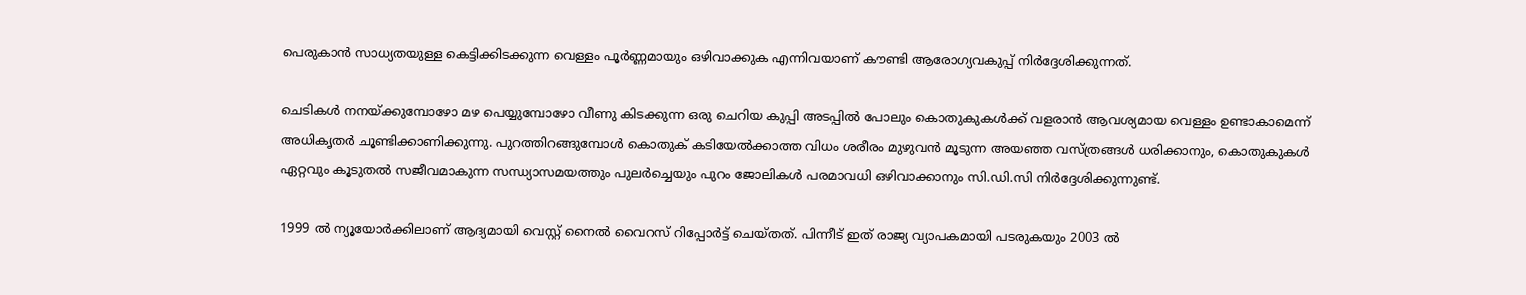പെരുകാന്‍ സാധ്യതയുള്ള കെട്ടിക്കിടക്കുന്ന വെള്ളം പൂര്‍ണ്ണമായും ഒഴിവാക്കുക എന്നിവയാണ് കൗണ്ടി ആരോഗ്യവകുപ്പ് നിര്‍ദ്ദേശിക്കുന്നത്.

ചെടികള്‍ നനയ്ക്കുമ്പോഴോ മഴ പെയ്യുമ്പോഴോ വീണു കിടക്കുന്ന ഒരു ചെറിയ കുപ്പി അടപ്പില്‍ പോലും കൊതുകുകള്‍ക്ക് വളരാന്‍ ആവശ്യമായ വെള്ളം ഉണ്ടാകാമെന്ന് അധികൃതര്‍ ചൂണ്ടിക്കാണിക്കുന്നു. പുറത്തിറങ്ങുമ്പോള്‍ കൊതുക് കടിയേല്‍ക്കാത്ത വിധം ശരീരം മുഴുവന്‍ മൂടുന്ന അയഞ്ഞ വസ്ത്രങ്ങള്‍ ധരിക്കാനും, കൊതുകുകള്‍ ഏറ്റവും കൂടുതല്‍ സജീവമാകുന്ന സന്ധ്യാസമയത്തും പുലര്‍ച്ചെയും പുറം ജോലികള്‍ പരമാവധി ഒഴിവാക്കാനും സി.ഡി.സി നിര്‍ദ്ദേശിക്കുന്നുണ്ട്.

1999 ല്‍ ന്യൂയോര്‍ക്കിലാണ് ആദ്യമായി വെസ്റ്റ് നൈല്‍ വൈറസ് റിപ്പോര്‍ട്ട് ചെയ്തത്. പിന്നീട് ഇത് രാജ്യ വ്യാപകമായി പടരുകയും 2003 ല്‍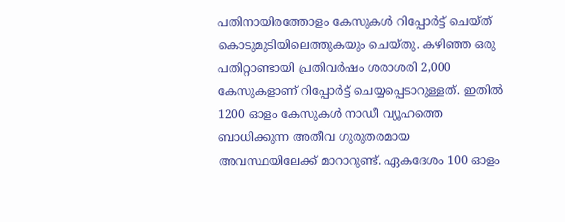പതിനായിരത്തോളം കേസുകള്‍ റിപ്പോര്‍ട്ട് ചെയ്ത് കൊടുമുടിയിലെത്തുകയും ചെയ്തു. കഴിഞ്ഞ ഒരു പതിറ്റാണ്ടായി പ്രതിവര്‍ഷം ശരാശരി 2,000 കേസുകളാണ് റിപ്പോര്‍ട്ട് ചെയ്യപ്പെടാറുള്ളത്. ഇതില്‍ 1200 ഓളം കേസുകള്‍ നാഡീ വ്യൂഹത്തെ ബാധിക്കുന്ന അതീവ ഗുരുതരമായ അവസ്ഥയിലേക്ക് മാറാറുണ്ട്. ഏകദേശം 100 ഓളം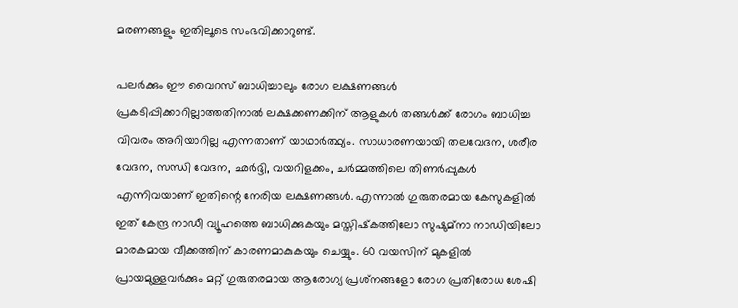മരണങ്ങളും ഇതിലൂടെ സംഭവിക്കാറുണ്ട്.

പലര്‍ക്കും ഈ വൈറസ് ബാധിച്ചാലും രോഗ ലക്ഷണങ്ങള്‍ പ്രകടിപ്പിക്കാറില്ലാത്തതിനാല്‍ ലക്ഷക്കണക്കിന് ആളുകള്‍ തങ്ങള്‍ക്ക് രോഗം ബാധിച്ച വിവരം അറിയാറില്ല എന്നതാണ് യാഥാര്‍ത്ഥ്യം. സാധാരണയായി തലവേദന, ശരീര വേദന, സന്ധി വേദന, ഛര്‍ദ്ദി, വയറിളക്കം, ചര്‍മ്മത്തിലെ തിണര്‍പ്പുകള്‍ എന്നിവയാണ് ഇതിന്റെ നേരിയ ലക്ഷണങ്ങള്‍. എന്നാല്‍ ഗുരുതരമായ കേസുകളില്‍ ഇത് കേന്ദ്ര നാഡീ വ്യൂഹത്തെ ബാധിക്കുകയും മസ്തിഷ്‌കത്തിലോ സുഷുമ്‌നാ നാഡിയിലോ മാരകമായ വീക്കത്തിന് കാരണമാകുകയും ചെയ്യും. 60 വയസിന് മുകളില്‍ പ്രായമുള്ളവര്‍ക്കും മറ്റ് ഗുരുതരമായ ആരോഗ്യ പ്രശ്‌നങ്ങളോ രോഗ പ്രതിരോധ ശേഷി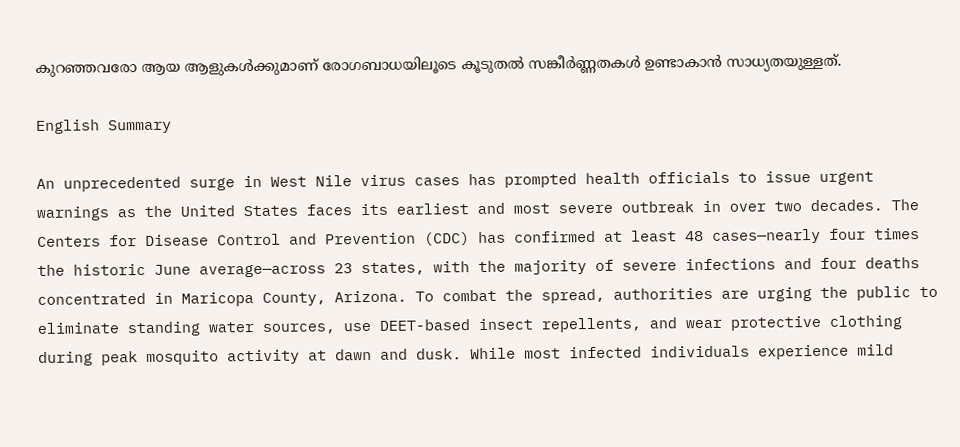കുറഞ്ഞവരോ ആയ ആളുകള്‍ക്കുമാണ് രോഗബാധയിലൂടെ കൂടുതല്‍ സങ്കീര്‍ണ്ണതകള്‍ ഉണ്ടാകാന്‍ സാധ്യതയുള്ളത്.

English Summary

An unprecedented surge in West Nile virus cases has prompted health officials to issue urgent warnings as the United States faces its earliest and most severe outbreak in over two decades. The Centers for Disease Control and Prevention (CDC) has confirmed at least 48 cases—nearly four times the historic June average—across 23 states, with the majority of severe infections and four deaths concentrated in Maricopa County, Arizona. To combat the spread, authorities are urging the public to eliminate standing water sources, use DEET-based insect repellents, and wear protective clothing during peak mosquito activity at dawn and dusk. While most infected individuals experience mild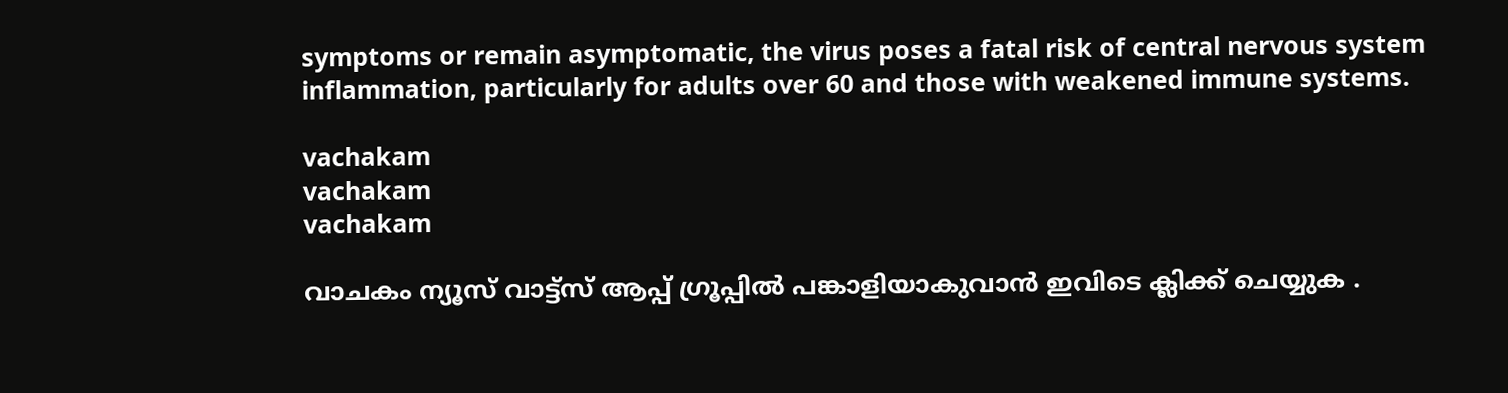symptoms or remain asymptomatic, the virus poses a fatal risk of central nervous system inflammation, particularly for adults over 60 and those with weakened immune systems.

vachakam
vachakam
vachakam

വാചകം ന്യൂസ് വാട്ട്സ് ആപ്പ് ഗ്രൂപ്പിൽ പങ്കാളിയാകുവാൻ ഇവിടെ ക്ലിക്ക് ചെയ്യുക .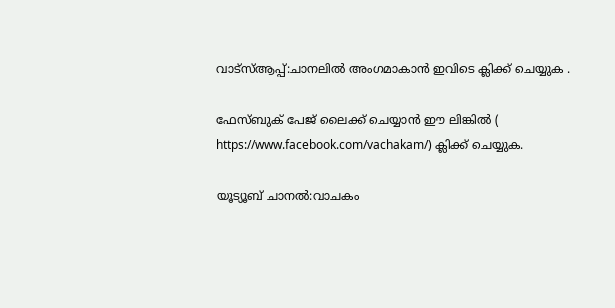വാട്സ്ആപ്പ്:ചാനലിൽ അംഗമാകാൻ ഇവിടെ ക്ലിക്ക് ചെയ്യുക .

ഫേസ്ബുക് പേജ് ലൈക്ക് ചെയ്യാൻ ഈ ലിങ്കിൽ (
https://www.facebook.com/vachakam/) ക്ലിക്ക് ചെയ്യുക.

യൂട്യൂബ് ചാനൽ:വാചകം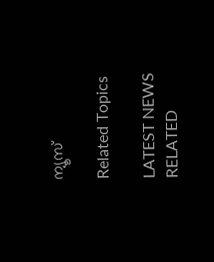ന്യൂസ്

Related Topics

LATEST NEWS
RELATED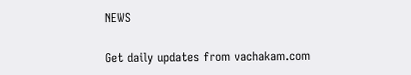NEWS

Get daily updates from vachakam.com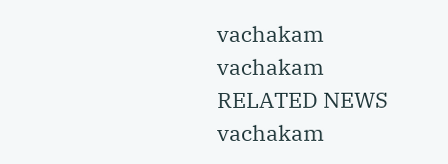vachakam
vachakam
RELATED NEWS
vachakam